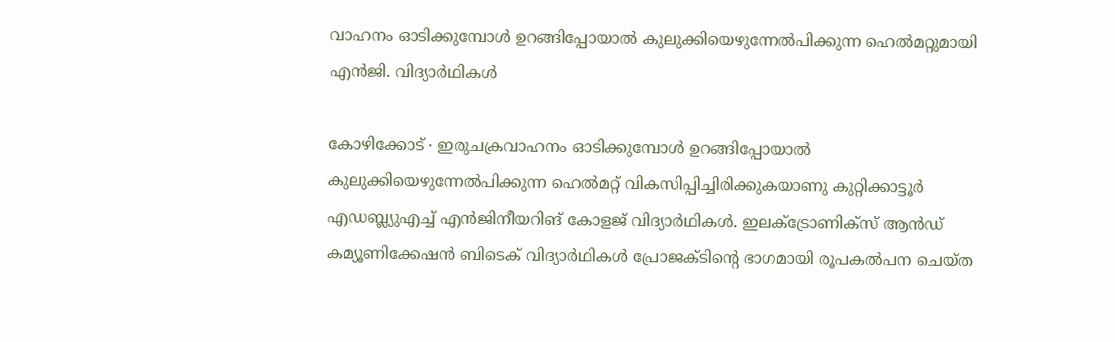വാഹനം ഓടിക്കുമ്പോൾ ഉറങ്ങിപ്പോയാൽ കുലുക്കിയെഴുന്നേൽപിക്കുന്ന ഹെൽമറ്റുമായി എൻജി. വിദ്യാർഥികൾ

കോഴിക്കോട് ∙ ഇരുചക്രവാഹനം ഓടിക്കുമ്പോൾ ഉറങ്ങിപ്പോയാൽ കുലുക്കിയെഴുന്നേൽപിക്കുന്ന ഹെൽമറ്റ് വികസിപ്പിച്ചിരിക്കുകയാണു കുറ്റിക്കാട്ടൂർ എഡബ്ല്യുഎച്ച് എൻജിനീയറിങ് കോളജ് വിദ്യാർഥികൾ. ഇലക്ട്രോണിക്സ് ആൻഡ് കമ്യൂണിക്കേഷൻ ബിടെക് വിദ്യാർഥികൾ പ്രോജക്ടിന്റെ ഭാഗമായി രൂപകൽപന ചെയ്ത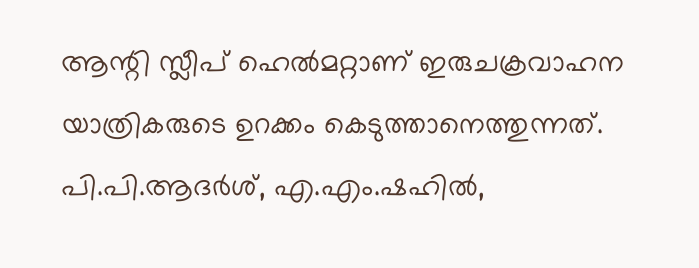ആന്റി സ്ലീപ് ഹെൽമറ്റാണ് ഇരുചക്രവാഹന യാത്രികരുടെ ഉറക്കം കെടുത്താനെത്തുന്നത്.
പി.പി.ആദർശ്, എ.എം.ഷഹിൽ,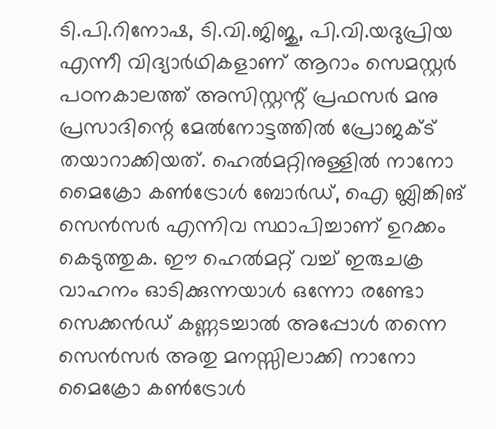ടി.പി.റിനോഷ, ടി.വി.ജിജു, പി.വി.യദുപ്രിയ എന്നീ വിദ്യാർഥികളാണ് ആറാം സെമസ്റ്റർ പഠനകാലത്ത് അസിസ്റ്റന്റ് പ്രഫസർ മനു പ്രസാദിന്റെ മേൽനോട്ടത്തിൽ പ്രോജക്ട് തയാറാക്കിയത്. ഹെൽമറ്റിനുള്ളിൽ നാനോ മൈക്രോ കൺട്രോൾ ബോർഡ്, ഐ ബ്ലിങ്കിങ് സെൻസർ എന്നിവ സ്ഥാപിച്ചാണ് ഉറക്കം കെടുത്തുക. ഈ ഹെൽമറ്റ് വച്ച് ഇരുചക്ര വാഹനം ഓടിക്കുന്നയാൾ ഒന്നോ രണ്ടോ സെക്കൻഡ് കണ്ണടച്ചാൽ അപ്പോൾ തന്നെ സെൻസർ അതു മനസ്സിലാക്കി നാനോ മൈക്രോ കൺട്രോൾ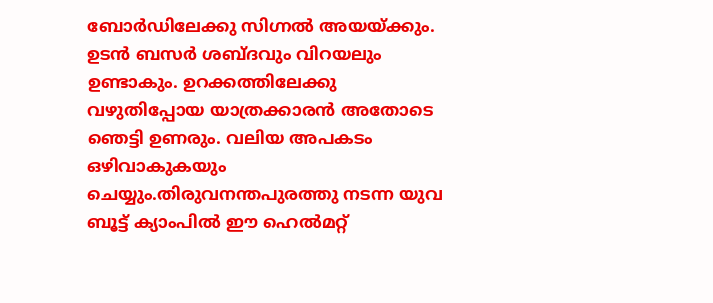ബോർഡിലേക്കു സിഗ്നൽ അയയ്ക്കും.
ഉടൻ ബസർ ശബ്ദവും വിറയലും ഉണ്ടാകും. ഉറക്കത്തിലേക്കു വഴുതിപ്പോയ യാത്രക്കാരൻ അതോടെ ഞെട്ടി ഉണരും. വലിയ അപകടം ഒഴിവാകുകയും ചെയ്യും.തിരുവനന്തപുരത്തു നടന്ന യുവ ബൂട്ട് ക്യാംപിൽ ഈ ഹെൽമറ്റ്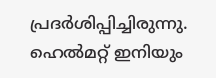പ്രദർശിപ്പിച്ചിരുന്നു. ഹെൽമറ്റ് ഇനിയും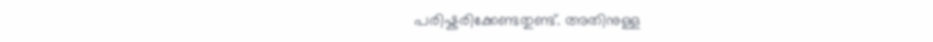പരിഷ്കരിക്കേണ്ടതുണ്ട്. അതിനുള്ള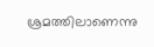ശ്രമത്തിലാണെന്നു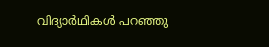വിദ്യാർഥികൾ പറഞ്ഞു